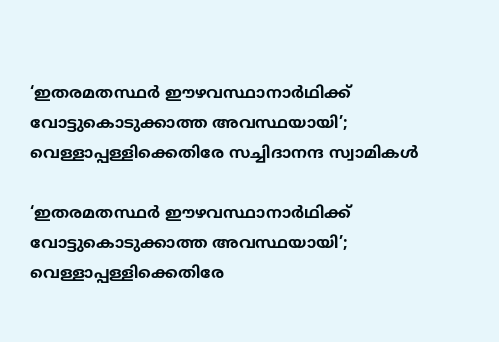‘ഇതരമതസ്ഥർ ഈഴവസ്ഥാനാർഥിക്ക് വോട്ടുകൊടുക്കാത്ത അവസ്ഥയായി’; വെള്ളാപ്പള്ളിക്കെതിരേ സച്ചിദാനന്ദ സ്വാമികൾ

‘ഇതരമതസ്ഥർ ഈഴവസ്ഥാനാർഥിക്ക് വോട്ടുകൊടുക്കാത്ത അവസ്ഥയായി’; വെള്ളാപ്പള്ളിക്കെതിരേ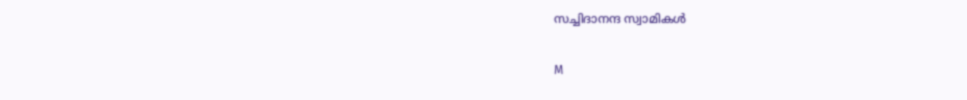സച്ചിദാനന്ദ സ്വാമികൾ

M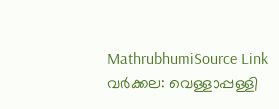MathrubhumiSource Link
വർക്കല: വെള്ളാപ്പള്ളി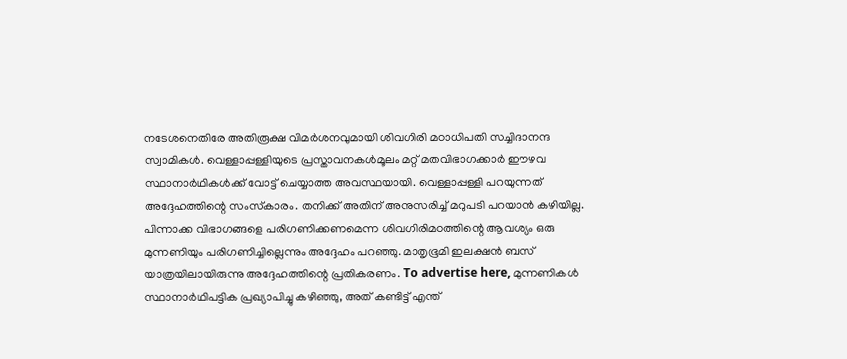നടേശനെതിരേ അതിരൂക്ഷ വിമർശനവുമായി ശിവഗിരി മഠാധിപതി സച്ചിദാനന്ദ സ്വാമികൾ. വെള്ളാപ്പള്ളിയുടെ പ്രസ്താവനകൾമൂലം മറ്റ് മതവിഭാഗക്കാർ ഈഴവ സ്ഥാനാർഥികൾക്ക് വോട്ട് ചെയ്യാത്ത അവസ്ഥയായി. വെള്ളാപ്പള്ളി പറയുന്നത് അദ്ദേഹത്തിന്റെ സംസ്‌കാരം. തനിക്ക് അതിന് അനുസരിച്ച് മറുപടി പറയാൻ കഴിയില്ല. പിന്നാക്ക വിഭാഗങ്ങളെ പരിഗണിക്കണമെന്ന ശിവഗിരിമഠത്തിന്റെ ആവശ്യം ഒരു മുന്നണിയും പരിഗണിച്ചില്ലെന്നും അദ്ദേഹം പറഞ്ഞു. മാതൃഭൂമി ഇലക്ഷൻ ബസ് യാത്രയിലായിരുന്നു അദ്ദേഹത്തിന്റെ പ്രതികരണം. To advertise here, മുന്നണികൾ സ്ഥാനാർഥിപട്ടിക പ്രഖ്യാപിച്ചു കഴിഞ്ഞു, അത് കണ്ടിട്ട് എന്ത്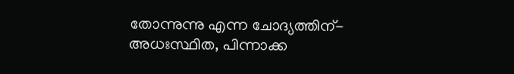തോന്നുന്നു എന്ന ചോദ്യത്തിന്- അധഃസ്ഥിത, പിന്നാക്ക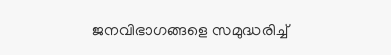ജനവിഭാഗങ്ങളെ സമുദ്ധരിച്ച്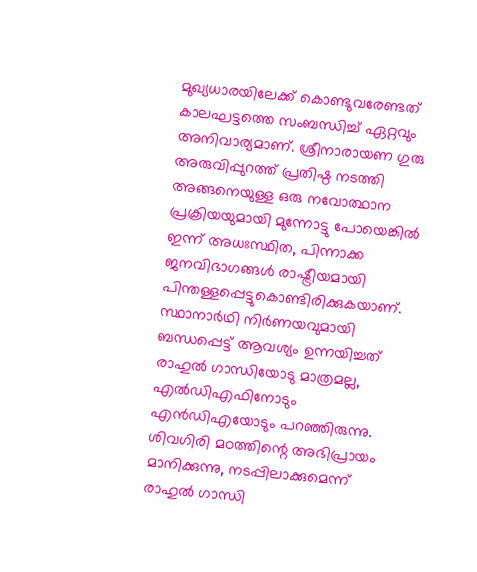മുഖ്യധാരയിലേക്ക് കൊണ്ടുവരേണ്ടത് കാലഘട്ടത്തെ സംബന്ധിച്ച് ഏറ്റവും അനിവാര്യമാണ്. ശ്രീനാരായണ ഗുരു അരുവിപ്പുറത്ത് പ്രതിഷ്ഠ നടത്തി അങ്ങനെയുള്ള ഒരു നവോത്ഥാന പ്രക്രിയയുമായി മുന്നോട്ടു പോയെങ്കിൽ ഇന്ന് അധഃസ്ഥിത, പിന്നാക്ക ജനവിഭാഗങ്ങൾ രാഷ്ട്രീയമായി പിന്തള്ളപ്പെട്ടുകൊണ്ടിരിക്കുകയാണ്. സ്ഥാനാർഥി നിർണയവുമായി ബന്ധപ്പെട്ട് ആവശ്യം ഉന്നയിച്ചത് രാഹുൽ ഗാന്ധിയോടു മാത്രമല്ല, എൽഡിഎഫിനോടും എൻഡിഎയോടും പറഞ്ഞിരുന്നു. ശിവഗിരി മഠത്തിന്റെ അഭിപ്രായം മാനിക്കുന്നു, നടപ്പിലാക്കുമെന്ന് രാഹുൽ ഗാന്ധി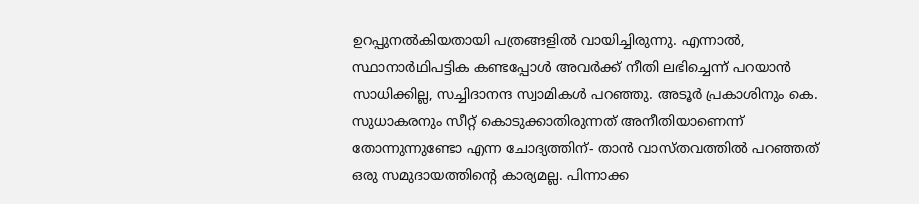ഉറപ്പുനൽകിയതായി പത്രങ്ങളിൽ വായിച്ചിരുന്നു. എന്നാൽ, സ്ഥാനാർഥിപട്ടിക കണ്ടപ്പോൾ അവർക്ക് നീതി ലഭിച്ചെന്ന് പറയാൻ സാധിക്കില്ല, സച്ചിദാനന്ദ സ്വാമികൾ പറഞ്ഞു. അടൂർ പ്രകാശിനും കെ. സുധാകരനും സീറ്റ് കൊടുക്കാതിരുന്നത് അനീതിയാണെന്ന് തോന്നുന്നുണ്ടോ എന്ന ചോദ്യത്തിന്- താൻ വാസ്തവത്തിൽ പറഞ്ഞത് ഒരു സമുദായത്തിന്റെ കാര്യമല്ല. പിന്നാക്ക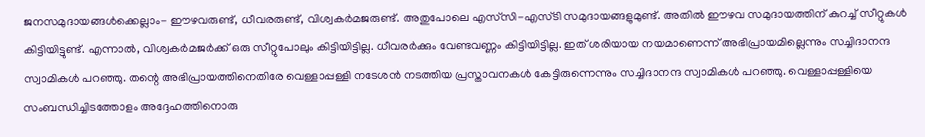ജനസമുദായങ്ങൾക്കെല്ലാം- ഈഴവരുണ്ട്, ധീവരരുണ്ട്, വിശ്വകർമജരുണ്ട്. അതുപോലെ എസ്‌സി-എസ്ടി സമുദായങ്ങളുമുണ്ട്. അതിൽ ഈഴവ സമുദായത്തിന് കുറച്ച് സീറ്റുകൾ കിട്ടിയിട്ടുണ്ട്. എന്നാൽ, വിശ്വകർമജർക്ക് ഒരു സീറ്റുപോലും കിട്ടിയിട്ടില്ല. ധീവരർക്കും വേണ്ടവണ്ണം കിട്ടിയിട്ടില്ല. ഇത് ശരിയായ നയമാണെന്ന് അഭിപ്രായമില്ലെന്നും സച്ചിദാനന്ദ സ്വാമികൾ പറഞ്ഞു. തന്റെ അഭിപ്രായത്തിനെതിരേ വെള്ളാപ്പള്ളി നടേശൻ നടത്തിയ പ്രസ്താവനകൾ കേട്ടിരുന്നെന്നും സച്ചിദാനന്ദ സ്വാമികൾ പറഞ്ഞു. വെള്ളാപ്പള്ളിയെ സംബന്ധിച്ചിടത്തോളം അദ്ദേഹത്തിനൊരു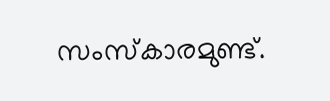സംസ്‌കാരമുണ്ട്.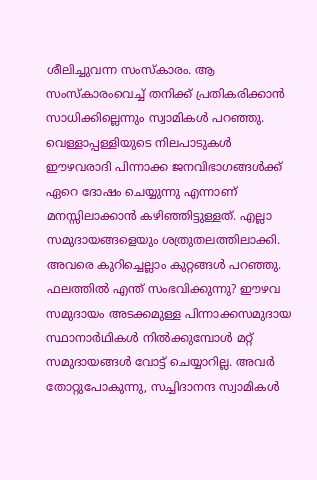ശീലിച്ചുവന്ന സംസ്‌കാരം. ആ സംസ്‌കാരംവെച്ച് തനിക്ക് പ്രതികരിക്കാൻ സാധിക്കില്ലെന്നും സ്വാമികൾ പറഞ്ഞു. വെള്ളാപ്പള്ളിയുടെ നിലപാടുകൾ ഈഴവരാദി പിന്നാക്ക ജനവിഭാഗങ്ങൾക്ക് ഏറെ ദോഷം ചെയ്യുന്നു എന്നാണ് മനസ്സിലാക്കാൻ കഴിഞ്ഞിട്ടുള്ളത്. എല്ലാ സമുദായങ്ങളെയും ശത്രുതലത്തിലാക്കി. അവരെ കുറിച്ചെല്ലാം കുറ്റങ്ങൾ പറഞ്ഞു. ഫലത്തിൽ എന്ത് സംഭവിക്കുന്നു? ഈഴവ സമുദായം അടക്കമുള്ള പിന്നാക്കസമുദായ സ്ഥാനാർഥികൾ നിൽക്കുമ്പോൾ മറ്റ് സമുദായങ്ങൾ വോട്ട് ചെയ്യാറില്ല. അവർ തോറ്റുപോകുന്നു, സച്ചിദാനന്ദ സ്വാമികൾ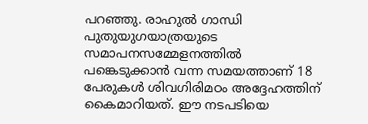പറഞ്ഞു. രാഹുൽ ഗാന്ധി പുതുയുഗയാത്രയുടെ സമാപനസമ്മേളനത്തിൽ പങ്കെടുക്കാൻ വന്ന സമയത്താണ് 18 പേരുകൾ ശിവഗിരിമഠം അദ്ദേഹത്തിന് കൈമാറിയത്. ഈ നടപടിയെ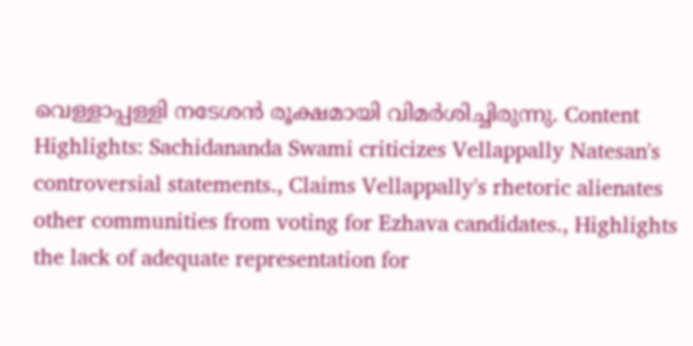വെള്ളാപ്പള്ളി നടേശൻ രൂക്ഷമായി വിമർശിച്ചിരുന്നു. Content Highlights: Sachidananda Swami criticizes Vellappally Natesan's controversial statements., Claims Vellappally's rhetoric alienates other communities from voting for Ezhava candidates., Highlights the lack of adequate representation for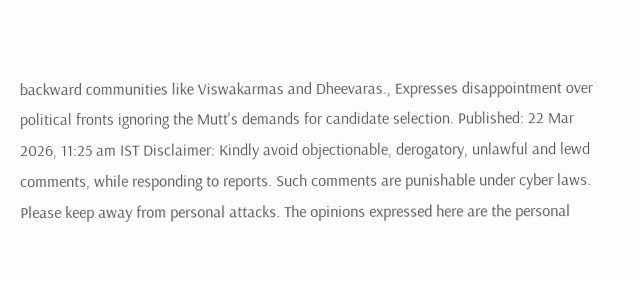backward communities like Viswakarmas and Dheevaras., Expresses disappointment over political fronts ignoring the Mutt's demands for candidate selection. Published: 22 Mar 2026, 11:25 am IST Disclaimer: Kindly avoid objectionable, derogatory, unlawful and lewd comments, while responding to reports. Such comments are punishable under cyber laws. Please keep away from personal attacks. The opinions expressed here are the personal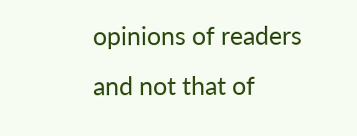opinions of readers and not that of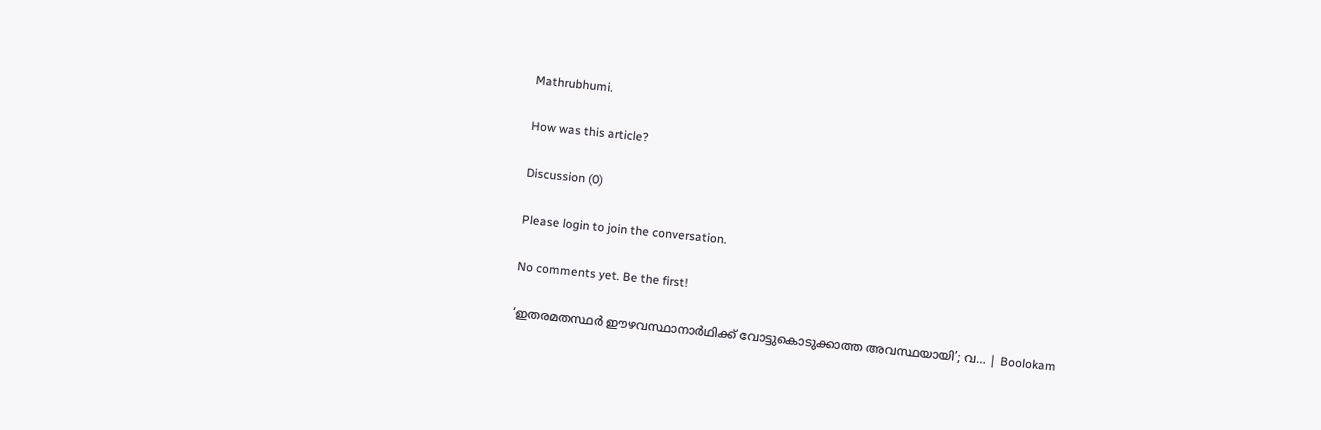Mathrubhumi.

How was this article?

Discussion (0)

Please login to join the conversation.

No comments yet. Be the first!

‘ഇതരമതസ്ഥർ ഈഴവസ്ഥാനാർഥിക്ക് വോട്ടുകൊടുക്കാത്ത അവസ്ഥയായി’; വ… | Boolokam